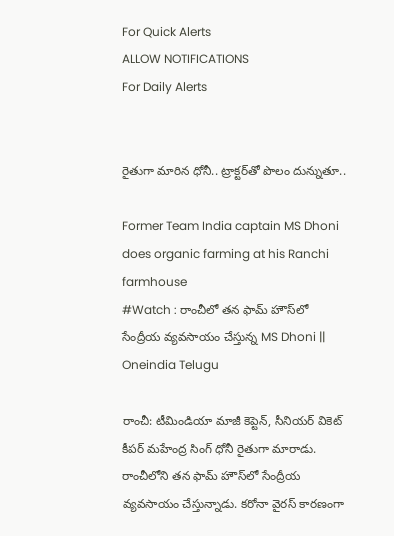For Quick Alerts
ALLOW NOTIFICATIONS
For Daily Alerts


రైతుగా మారిన ధోనీ.. ట్రాక్టర్‌తో పొలం దున్నుతూ..

Former Team India captain MS Dhoni does organic farming at his Ranchi farmhouse
#Watch : రాంచీలో తన ఫామ్ హౌస్‌లో సేంద్రీయ వ్యవసాయం చేస్తున్న MS Dhoni || Oneindia Telugu

రాంచీ: టీమిండియా మాజీ కెప్టెన్, సీనియర్ వికెట్ కీపర్ మహేంద్ర సింగ్ ధోనీ రైతుగా మారాడు. రాంచీలోని తన ఫామ్ హౌస్‌లో సేంద్రీయ వ్యవసాయం చేస్తున్నాడు. కరోనా వైరస్ కారణంగా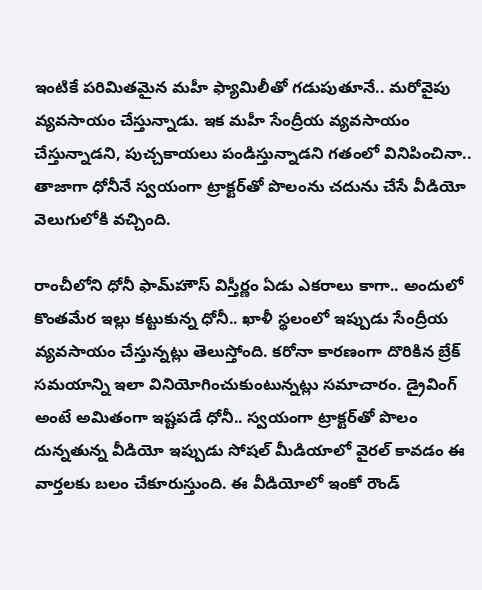ఇంటికే పరిమితమైన మహీ ఫ్యామిలీతో గడుపుతూనే.. మరోవైపు వ్యవసాయం చేస్తున్నాడు. ఇక మహీ సేంద్రీయ వ్యవసాయం చేస్తున్నాడని, పుచ్చకాయలు పండిస్తున్నాడని గతంలో వినిపించినా.. తాజాగా ధోనీనే స్వయంగా ట్రాక్టర్‌తో పొలంను చదును చేసే వీడియో వెలుగులోకి వచ్చింది.

రాంచీలోని ధోనీ ఫామ్‌హౌస్ విస్తీర్ణం ఏడు ఎకరాలు కాగా.. అందులో కొంతమేర ఇల్లు కట్టుకున్న ధోనీ.. ఖాళీ స్థలంలో ఇప్పుడు సేంద్రీయ వ్యవసాయం చేస్తున్నట్లు తెలుస్తోంది. కరోనా కారణంగా దొరికిన బ్రేక్ సమయాన్ని ఇలా వినియోగించుకుంటున్నట్లు సమాచారం. డ్రైవింగ్ అంటే అమితంగా ఇష్టపడే ధోనీ.. స్వయంగా ట్రాక్టర్‌తో పొలం దున్నతున్న వీడియో ఇప్పుడు సోషల్ మీడియాలో వైరల్‌ కావడం ఈ వార్తలకు బలం చేకూరుస్తుంది. ఈ వీడియోలో ఇంకో రౌండ్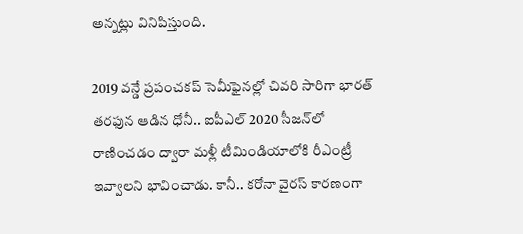అన్నట్లు వినిపిస్తుంది.

2019 వన్డే ప్రపంచకప్‌ సెమీ‌ఫైనల్లో చివరి సారిగా భారత్ తరఫున ఆడిన ధోనీ.. ఐపీఎల్ 2020 సీజన్‌లో రాణించడం ద్వారా మళ్లీ టీమిండియాలోకి రీఎంట్రీ ఇవ్వాలని భావించాడు. కానీ.. కరోనా వైరస్ కారణంగా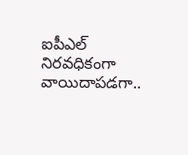ఐపీఎల్ నిరవధికంగా వాయిదాపడగా..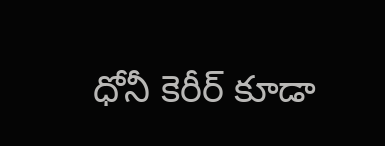ధోనీ కెరీర్ కూడా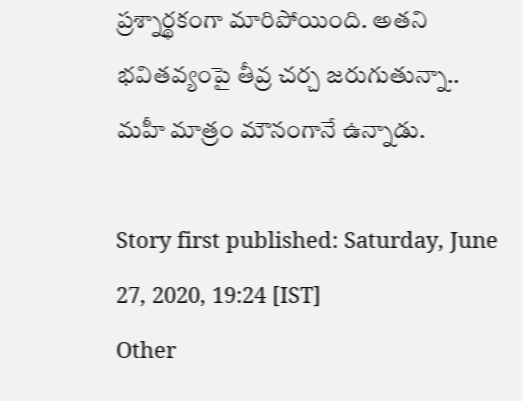ప్రశ్నార్థకంగా మారిపోయింది. అతని భవితవ్యంపై తీవ్ర చర్చ జరుగుతున్నా.. మహీ మాత్రం మౌనంగానే ఉన్నాడు.

Story first published: Saturday, June 27, 2020, 19:24 [IST]
Other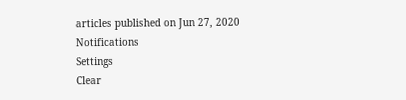articles published on Jun 27, 2020
Notifications
Settings
Clear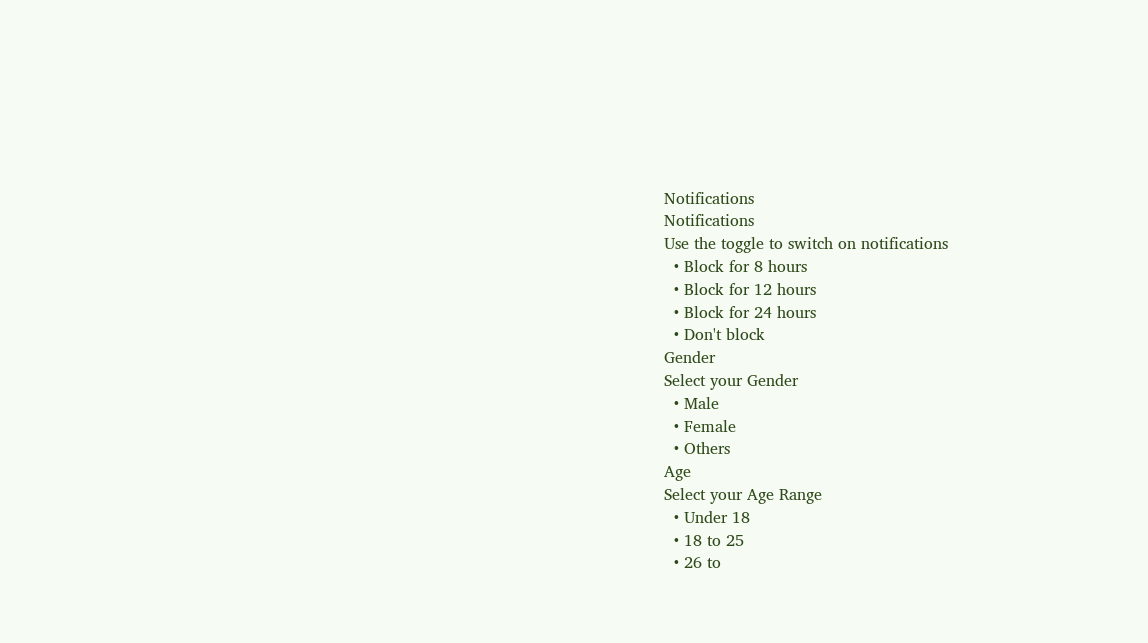Notifications
Notifications
Use the toggle to switch on notifications
  • Block for 8 hours
  • Block for 12 hours
  • Block for 24 hours
  • Don't block
Gender
Select your Gender
  • Male
  • Female
  • Others
Age
Select your Age Range
  • Under 18
  • 18 to 25
  • 26 to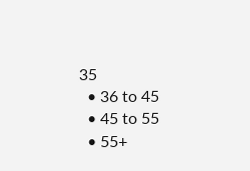35
  • 36 to 45
  • 45 to 55
  • 55+